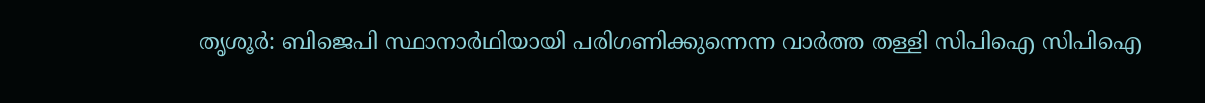തൃശൂർ: ബിജെപി സ്ഥാനാർഥിയായി പരിഗണിക്കുന്നെന്ന വാർത്ത തള്ളി സിപിഐ സിപിഐ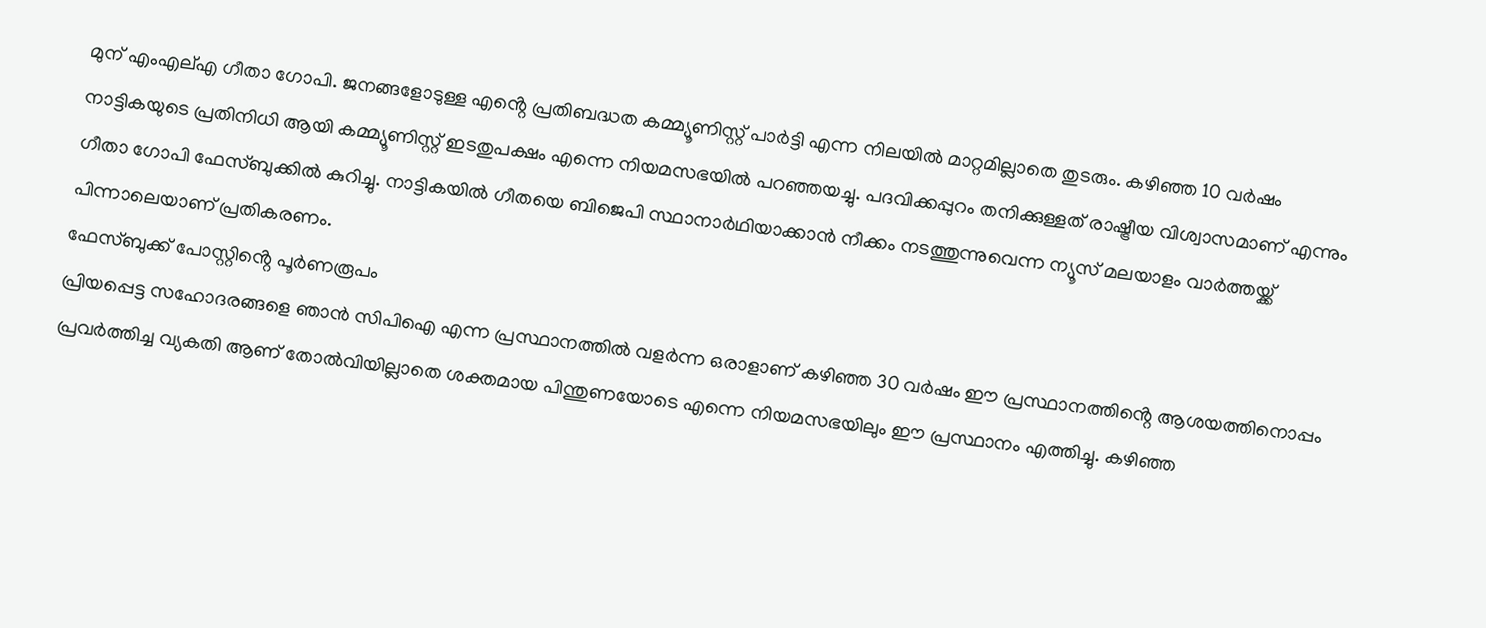മുന് എംഎല്എ ഗീതാ ഗോപി. ജനങ്ങളോടുള്ള എൻ്റെ പ്രതിബദ്ധത കമ്മ്യൂണിസ്റ്റ് പാർട്ടി എന്ന നിലയിൽ മാറ്റമില്ലാതെ തുടരും. കഴിഞ്ഞ 10 വർഷം നാട്ടികയുടെ പ്രതിനിധി ആയി കമ്മ്യൂണിസ്റ്റ് ഇടതുപക്ഷം എന്നെ നിയമസഭയിൽ പറഞ്ഞയച്ചു. പദവിക്കപ്പുറം തനിക്കുള്ളത് രാഷ്ട്രീയ വിശ്വാസമാണ് എന്നും ഗീതാ ഗോപി ഫേസ്ബുക്കിൽ കുറിച്ചു. നാട്ടികയിൽ ഗീതയെ ബിജെപി സ്ഥാനാർഥിയാക്കാൻ നീക്കം നടത്തുന്നുവെന്ന ന്യൂസ് മലയാളം വാർത്തയ്ക്ക് പിന്നാലെയാണ് പ്രതികരണം.
ഫേസ്ബുക്ക് പോസ്റ്റിൻ്റെ പൂർണരൂപം
പ്രിയപ്പെട്ട സഹോദരങ്ങളെ ഞാൻ സിപിഐ എന്ന പ്രസ്ഥാനത്തിൽ വളർന്ന ഒരാളാണ് കഴിഞ്ഞ 30 വർഷം ഈ പ്രസ്ഥാനത്തിൻ്റെ ആശയത്തിനൊപ്പം പ്രവർത്തിച്ച വ്യകതി ആണ് തോൽവിയില്ലാതെ ശക്തമായ പിന്തുണയോടെ എന്നെ നിയമസഭയിലും ഈ പ്രസ്ഥാനം എത്തിച്ചു. കഴിഞ്ഞ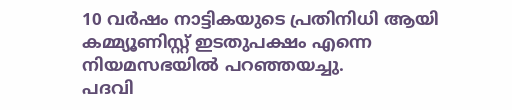10 വർഷം നാട്ടികയുടെ പ്രതിനിധി ആയി കമ്മ്യൂണിസ്റ്റ് ഇടതുപക്ഷം എന്നെ നിയമസഭയിൽ പറഞ്ഞയച്ചു.
പദവി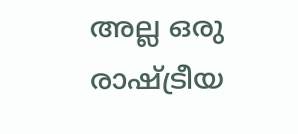അല്ല ഒരു രാഷ്ട്രീയ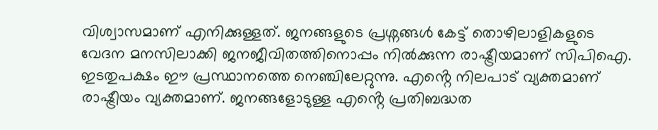വിശ്വാസമാണ് എനിക്കുള്ളത്. ജനങ്ങളുടെ പ്രശ്നങ്ങൾ കേട്ട് തൊഴിലാളികളുടെ വേദന മനസിലാക്കി ജനജീവിതത്തിനൊപ്പം നിൽക്കുന്ന രാഷ്ട്രീയമാണ് സിപിഐ. ഇടതുപക്ഷം ഈ പ്രസ്ഥാനത്തെ നെഞ്ചിലേറ്റുന്നു. എൻ്റെ നിലപാട് വ്യക്തമാണ് രാഷ്ട്രീയം വ്യക്തമാണ്. ജനങ്ങളോടുള്ള എൻ്റെ പ്രതിബദ്ധത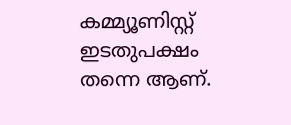കമ്മ്യൂണിസ്റ്റ് ഇടതുപക്ഷം തന്നെ ആണ്.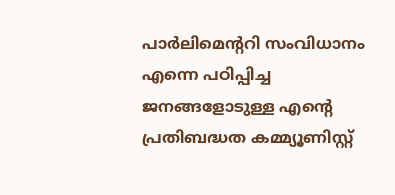പാർലിമെൻ്ററി സംവിധാനം എന്നെ പഠിപ്പിച്ച ജനങ്ങളോടുള്ള എൻ്റെ പ്രതിബദ്ധത കമ്മ്യൂണിസ്റ്റ്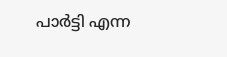പാർട്ടി എന്ന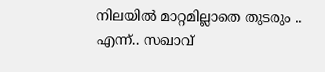നിലയിൽ മാറ്റമില്ലാതെ തുടരും ..
എന്ന്.. സഖാവ്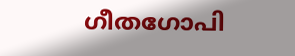ഗീതഗോപി